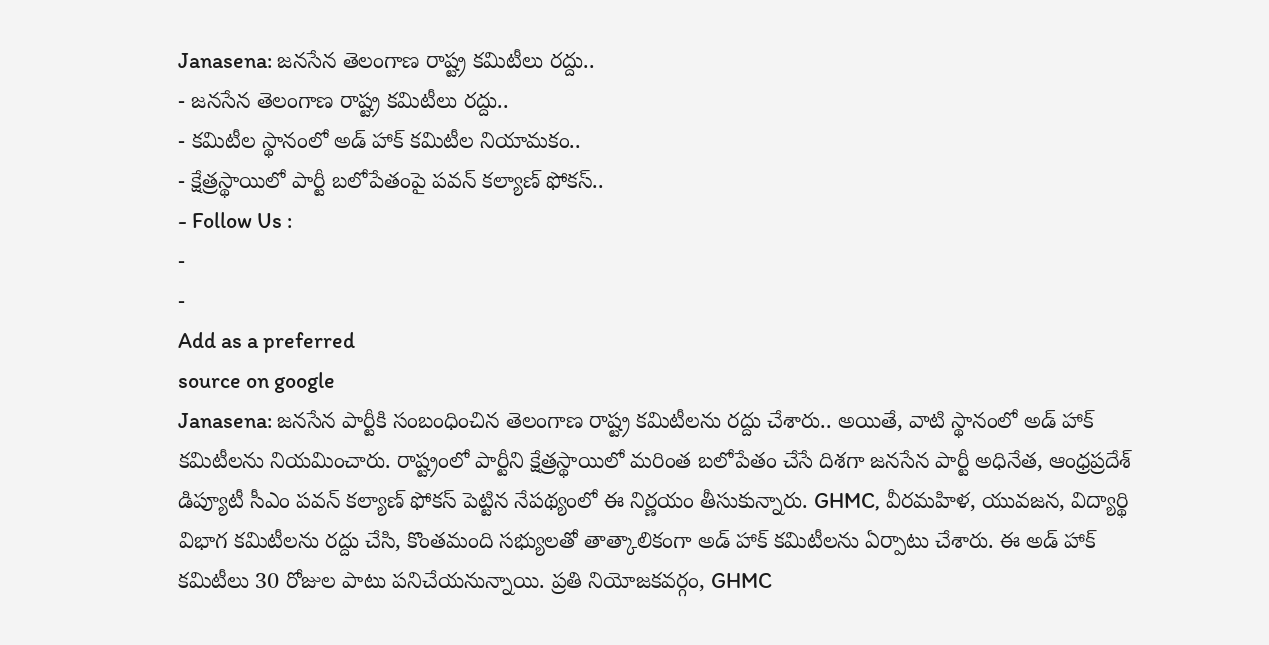Janasena: జనసేన తెలంగాణ రాష్ట్ర కమిటీలు రద్దు..
- జనసేన తెలంగాణ రాష్ట్ర కమిటీలు రద్దు..
- కమిటీల స్థానంలో అడ్ హాక్ కమిటీల నియామకం..
- క్షేత్రస్థాయిలో పార్టీ బలోపేతంపై పవన్ కల్యాణ్ ఫోకస్..
- Follow Us :
-
-
Add as a preferred
source on google
Janasena: జనసేన పార్టీకి సంబంధించిన తెలంగాణ రాష్ట్ర కమిటీలను రద్దు చేశారు.. అయితే, వాటి స్థానంలో అడ్ హాక్ కమిటీలను నియమించారు. రాష్ట్రంలో పార్టీని క్షేత్రస్థాయిలో మరింత బలోపేతం చేసే దిశగా జనసేన పార్టీ అధినేత, ఆంధ్రప్రదేశ్ డిప్యూటీ సీఎం పవన్ కల్యాణ్ ఫోకస్ పెట్టిన నేపథ్యంలో ఈ నిర్ణయం తీసుకున్నారు. GHMC, వీరమహిళ, యువజన, విద్యార్థి విభాగ కమిటీలను రద్దు చేసి, కొంతమంది సభ్యులతో తాత్కాలికంగా అడ్ హాక్ కమిటీలను ఏర్పాటు చేశారు. ఈ అడ్ హాక్ కమిటీలు 30 రోజుల పాటు పనిచేయనున్నాయి. ప్రతి నియోజకవర్గం, GHMC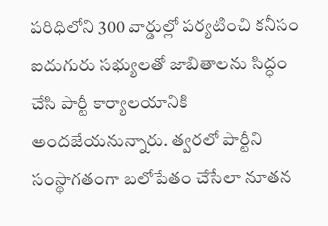పరిధిలోని 300 వార్డుల్లో పర్యటించి కనీసం ఐదుగురు సభ్యులతో జాబితాలను సిద్ధం చేసి పార్టీ కార్యాలయానికి అందజేయనున్నారు. త్వరలో పార్టీని సంస్థాగతంగా బలోపేతం చేసేలా నూతన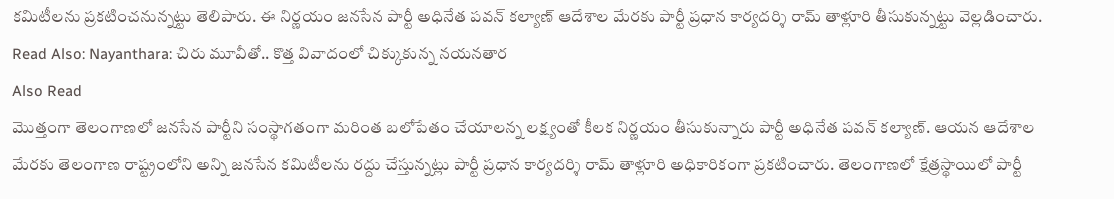కమిటీలను ప్రకటించనున్నట్టు తెలిపారు. ఈ నిర్ణయం జనసేన పార్టీ అధినేత పవన్ కల్యాణ్ ఆదేశాల మేరకు పార్టీ ప్రధాన కార్యదర్శి రామ్ తాళ్లూరి తీసుకున్నట్టు వెల్లడించారు.
Read Also: Nayanthara: చిరు మూవీతో.. కొత్త వివాదంలో చిక్కుకున్న నయనతార
Also Read
మొత్తంగా తెలంగాణలో జనసేన పార్టీని సంస్థాగతంగా మరింత బలోపేతం చేయాలన్న లక్ష్యంతో కీలక నిర్ణయం తీసుకున్నారు పార్టీ అధినేత పవన్ కల్యాణ్. ఆయన ఆదేశాల మేరకు తెలంగాణ రాష్ట్రంలోని అన్ని జనసేన కమిటీలను రద్దు చేస్తున్నట్లు పార్టీ ప్రధాన కార్యదర్శి రామ్ తాళ్లూరి అధికారికంగా ప్రకటించారు. తెలంగాణలో క్షేత్రస్థాయిలో పార్టీ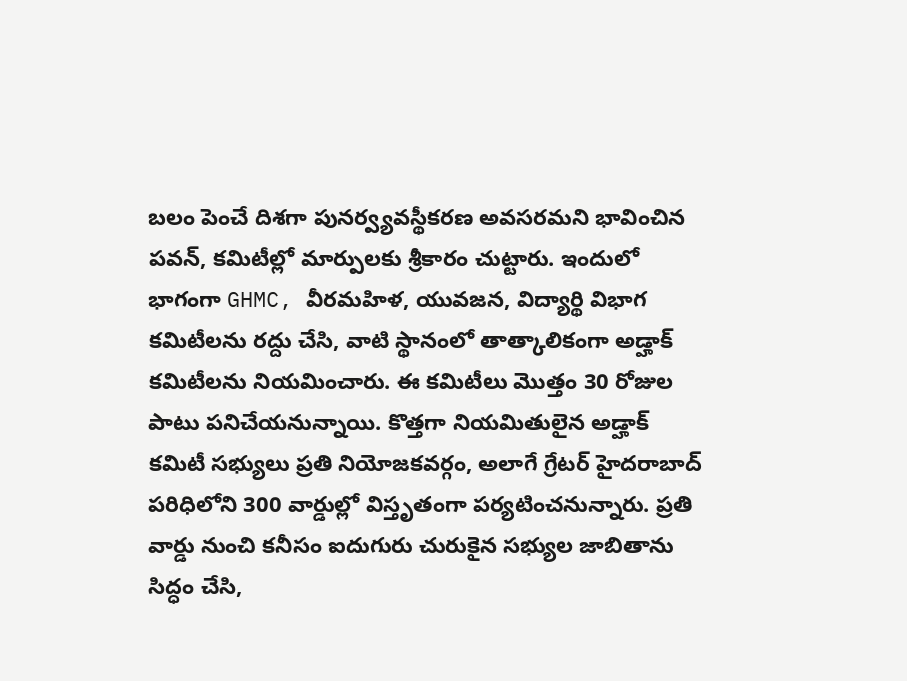బలం పెంచే దిశగా పునర్వ్యవస్థీకరణ అవసరమని భావించిన పవన్, కమిటీల్లో మార్పులకు శ్రీకారం చుట్టారు. ఇందులో భాగంగా GHMC, వీరమహిళ, యువజన, విద్యార్థి విభాగ కమిటీలను రద్దు చేసి, వాటి స్థానంలో తాత్కాలికంగా అడ్హాక్ కమిటీలను నియమించారు. ఈ కమిటీలు మొత్తం 30 రోజుల పాటు పనిచేయనున్నాయి. కొత్తగా నియమితులైన అడ్హాక్ కమిటీ సభ్యులు ప్రతి నియోజకవర్గం, అలాగే గ్రేటర్ హైదరాబాద్ పరిధిలోని 300 వార్డుల్లో విస్తృతంగా పర్యటించనున్నారు. ప్రతి వార్డు నుంచి కనీసం ఐదుగురు చురుకైన సభ్యుల జాబితాను సిద్ధం చేసి,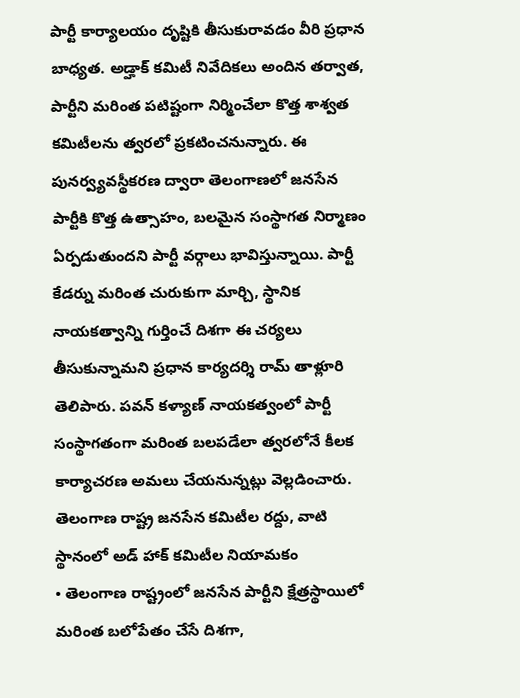పార్టీ కార్యాలయం దృష్టికి తీసుకురావడం వీరి ప్రధాన బాధ్యత. అడ్హాక్ కమిటీ నివేదికలు అందిన తర్వాత, పార్టీని మరింత పటిష్టంగా నిర్మించేలా కొత్త శాశ్వత కమిటీలను త్వరలో ప్రకటించనున్నారు. ఈ పునర్వ్యవస్థీకరణ ద్వారా తెలంగాణలో జనసేన పార్టీకి కొత్త ఉత్సాహం, బలమైన సంస్థాగత నిర్మాణం ఏర్పడుతుందని పార్టీ వర్గాలు భావిస్తున్నాయి. పార్టీ కేడర్ను మరింత చురుకుగా మార్చి, స్థానిక నాయకత్వాన్ని గుర్తించే దిశగా ఈ చర్యలు తీసుకున్నామని ప్రధాన కార్యదర్శి రామ్ తాళ్లూరి తెలిపారు. పవన్ కళ్యాణ్ నాయకత్వంలో పార్టీ సంస్థాగతంగా మరింత బలపడేలా త్వరలోనే కీలక కార్యాచరణ అమలు చేయనున్నట్లు వెల్లడించారు.
తెలంగాణ రాష్ట్ర జనసేన కమిటీల రద్దు, వాటి స్థానంలో అడ్ హాక్ కమిటీల నియామకం
• తెలంగాణ రాష్ట్రంలో జనసేన పార్టీని క్షేత్రస్థాయిలో మరింత బలోపేతం చేసే దిశగా,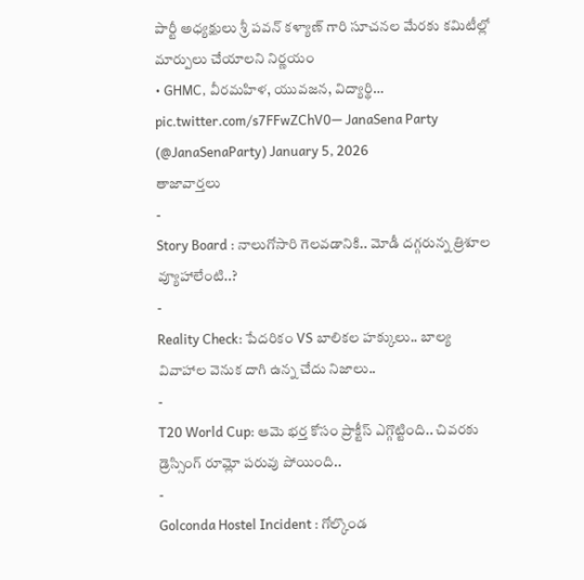పార్టీ అధ్యక్షులు శ్రీ పవన్ కళ్యాణ్ గారి సూచనల మేరకు కమిటీల్లో మార్పులు చేయాలని నిర్ణయం
• GHMC, వీరమహిళ, యువజన, విద్యార్థి… pic.twitter.com/s7FFwZChV0— JanaSena Party (@JanaSenaParty) January 5, 2026
తాజావార్తలు
-
Story Board : నాలుగోసారి గెలవడానికి.. మోడీ దగ్గరున్న త్రిశూల వ్యూహాలేంటి..?
-
Reality Check: పేదరికం VS బాలికల హక్కులు.. బాల్య వివాహాల వెనుక దాగి ఉన్న చేదు నిజాలు..
-
T20 World Cup: ఆమె భర్త కోసం ప్రాక్టీస్ ఎగ్గొట్టింది.. చివరకు డ్రెస్సింగ్ రూమ్లో పరువు పోయింది..
-
Golconda Hostel Incident : గోల్కొండ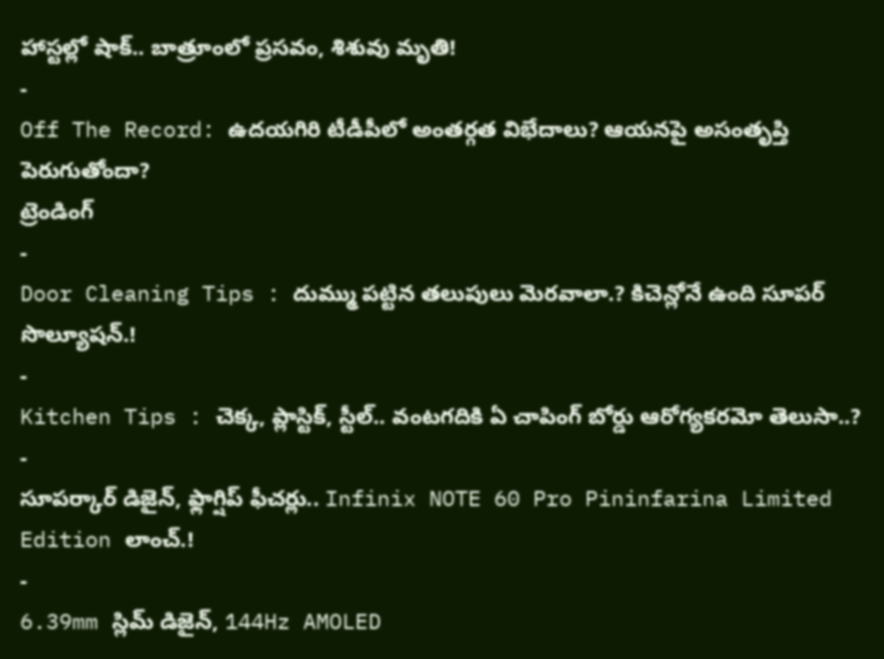హాస్టల్లో షాక్.. బాత్రూంలో ప్రసవం, శిశువు మృతి!
-
Off The Record: ఉదయగిరి టీడీపీలో అంతర్గత విభేదాలు? ఆయనపై అసంతృప్తి పెరుగుతోందా?
ట్రెండింగ్
-
Door Cleaning Tips : దుమ్ము పట్టిన తలుపులు మెరవాలా.? కిచెన్లోనే ఉంది సూపర్ సొల్యూషన్.!
-
Kitchen Tips : చెక్క, ప్లాస్టిక్, స్టీల్.. వంటగదికి ఏ చాపింగ్ బోర్డు ఆరోగ్యకరమో తెలుసా..?
-
సూపర్కార్ డిజైన్, ఫ్లాగ్షిప్ ఫీచర్లు.. Infinix NOTE 60 Pro Pininfarina Limited Edition లాంచ్.!
-
6.39mm స్లిమ్ డిజైన్, 144Hz AMOLED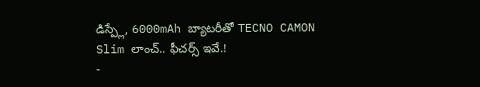డిస్ప్లే, 6000mAh బ్యాటరీతో TECNO CAMON Slim లాంచ్.. ఫీచర్స్ ఇవే.!
-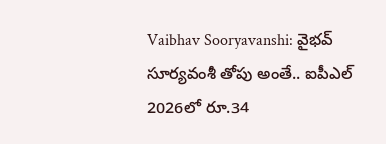Vaibhav Sooryavanshi: వైభవ్ సూర్యవంశీ తోపు అంతే.. ఐపీఎల్ 2026లో రూ.34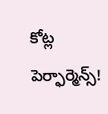కోట్ల పెర్ఫార్మెన్స్!